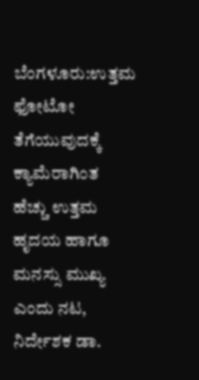ಬೆಂಗಳೂರು:ಉತ್ತಮ ಫೋಟೋ ತೆಗೆಯುವುದಕ್ಕೆ ಕ್ಯಾಮೆರಾಗಿಂತ ಹೆಚ್ಚು ಉತ್ತಮ ಹೃದಯ ಹಾಗೂ ಮನಸ್ಸು ಮುಖ್ಯ ಎಂದು ನಟ, ನಿರ್ದೇಶಕ ಡಾ.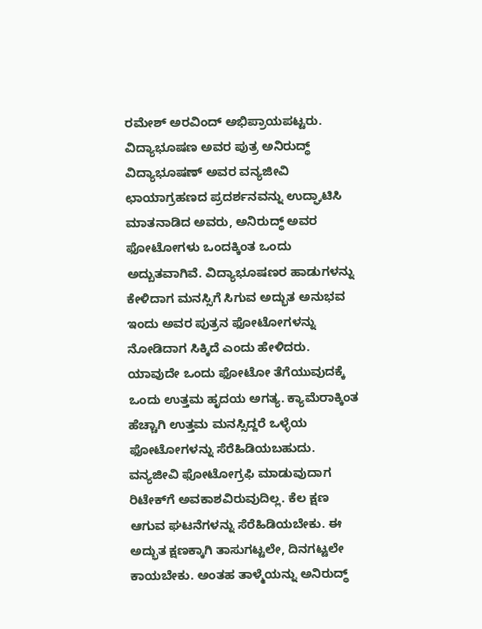ರಮೇಶ್ ಅರವಿಂದ್ ಅಭಿಪ್ರಾಯಪಟ್ಟರು.
ವಿದ್ಯಾಭೂಷಣ ಅವರ ಪುತ್ರ ಅನಿರುದ್ಧ್‌ ವಿದ್ಯಾಭೂಷಣ್ ಅವರ ವನ್ಯಜೀವಿ ಛಾಯಾಗ್ರಹಣದ ಪ್ರದರ್ಶನವನ್ನು ಉದ್ಘಾಟಿಸಿ ಮಾತನಾಡಿದ ಅವರು, ಅನಿರುದ್ಧ್ ಅವರ ಫೋಟೋಗಳು ಒಂದಕ್ಕಿಂತ ಒಂದು ಅದ್ಬುತವಾಗಿವೆ. ವಿದ್ಯಾಭೂಷಣರ ಹಾಡುಗಳನ್ನು ಕೇಳಿದಾಗ ಮನಸ್ಸಿಗೆ ಸಿಗುವ ಅದ್ಭುತ ಅನುಭವ ಇಂದು ಅವರ ಪುತ್ರನ ಫೋಟೋಗಳನ್ನು ನೋಡಿದಾಗ ಸಿಕ್ಕಿದೆ ಎಂದು ಹೇಳಿದರು.
ಯಾವುದೇ ಒಂದು ಫೋಟೋ ತೆಗೆಯುವುದಕ್ಕೆ ಒಂದು ಉತ್ತಮ ಹೃದಯ ಅಗತ್ಯ. ಕ್ಯಾಮೆರಾಕ್ಕಿಂತ ಹೆಚ್ಚಾಗಿ ಉತ್ತಮ ಮನಸ್ಸಿದ್ದರೆ ಒಳ್ಳೆಯ ಫೋಟೋಗಳನ್ನು ಸೆರೆಹಿಡಿಯಬಹುದು. ವನ್ಯಜೀವಿ ಫೋಟೋಗ್ರಫಿ ಮಾಡುವುದಾಗ ರಿಟೇಕ್‌ಗೆ ಅವಕಾಶವಿರುವುದಿಲ್ಲ. ಕೆಲ ಕ್ಷಣ ಆಗುವ ಘಟನೆಗಳನ್ನು ಸೆರೆಹಿಡಿಯಬೇಕು. ಈ ಅದ್ಭುತ ಕ್ಷಣಕ್ಕಾಗಿ ತಾಸುಗಟ್ಟಲೇ, ದಿನಗಟ್ಟಲೇ ಕಾಯಬೇಕು. ಅಂತಹ ತಾಳ್ಮೆಯನ್ನು ಅನಿರುದ್ಧ್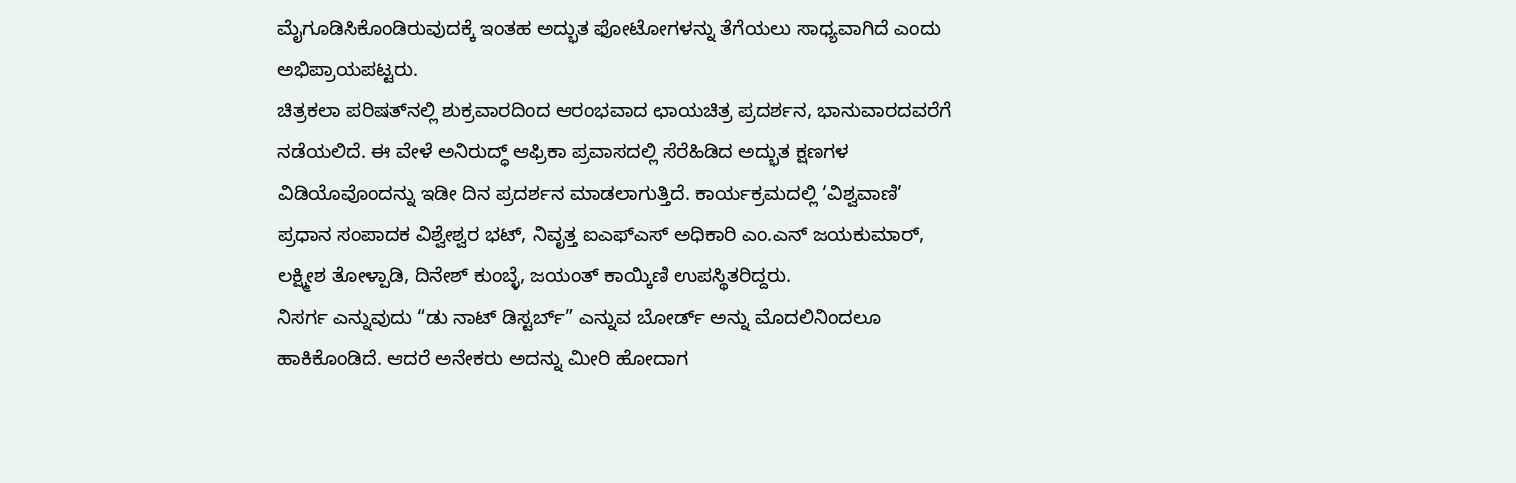ಮೈಗೂಡಿಸಿಕೊಂಡಿರುವುದಕ್ಕೆ ಇಂತಹ ಅದ್ಭುತ ಫೋಟೋಗಳನ್ನು ತೆಗೆಯಲು ಸಾಧ್ಯವಾಗಿದೆ ಎಂದು ಅಭಿಪ್ರಾಯಪಟ್ಟರು.
ಚಿತ್ರಕಲಾ ಪರಿಷತ್‌ನಲ್ಲಿ ಶುಕ್ರವಾರದಿಂದ ಆರಂಭವಾದ ಛಾಯಚಿತ್ರ ಪ್ರದರ್ಶನ, ಭಾನುವಾರದವರೆಗೆ ನಡೆಯಲಿದೆ. ಈ ವೇಳೆ ಅನಿರುದ್ಧ್ ಆಫ್ರಿಕಾ ಪ್ರವಾಸದಲ್ಲಿ ಸೆರೆಹಿಡಿದ ಅದ್ಭುತ ಕ್ಷಣಗಳ ವಿಡಿಯೊವೊಂದನ್ನು ಇಡೀ ದಿನ ಪ್ರದರ್ಶನ ಮಾಡಲಾಗುತ್ತಿದೆ. ಕಾರ್ಯಕ್ರಮದಲ್ಲಿ ‘ವಿಶ್ವವಾಣಿ’ ಪ್ರಧಾನ ಸಂಪಾದಕ ವಿಶ್ವೇಶ್ವರ ಭಟ್, ನಿವೃತ್ತ ಐಎಫ್‌ಎಸ್ ಅಧಿಕಾರಿ ಎಂ.ಎನ್ ಜಯಕುಮಾರ್, ಲಕ್ಷ್ಮೀಶ ತೋಳ್ಪಾಡಿ, ದಿನೇಶ್ ಕುಂಬ್ಳೆ, ಜಯಂತ್ ಕಾಯ್ಕಿಣಿ ಉಪಸ್ಥಿತರಿದ್ದರು.
ನಿಸರ್ಗ ಎನ್ನುವುದು “ಡು ನಾಟ್ ಡಿಸ್ಟರ್ಬ್” ಎನ್ನುವ ಬೋರ್ಡ್ ಅನ್ನು ಮೊದಲಿನಿಂದಲೂ ಹಾಕಿಕೊಂಡಿದೆ. ಆದರೆ ಅನೇಕರು ಅದನ್ನು ಮೀರಿ ಹೋದಾಗ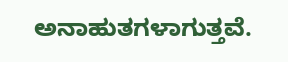ಅನಾಹುತಗಳಾಗುತ್ತವೆ.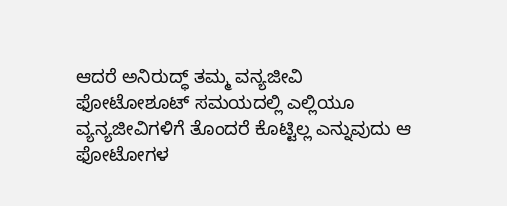ಆದರೆ ಅನಿರುದ್ಧ್ ತಮ್ಮ ವನ್ಯಜೀವಿ ಫೋಟೋಶೂಟ್ ಸಮಯದಲ್ಲಿ ಎಲ್ಲಿಯೂ ವ್ಯನ್ಯಜೀವಿಗಳಿಗೆ ತೊಂದರೆ ಕೊಟ್ಟಿಲ್ಲ ಎನ್ನುವುದು ಆ ಫೋಟೋಗಳ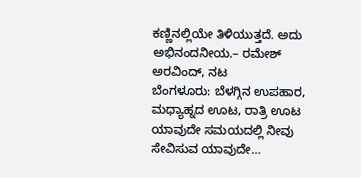ಕಣ್ಣಿನಲ್ಲಿಯೇ ತಿಳಿಯುತ್ತದೆ. ಅದು ಅಭಿನಂದನೀಯ.– ರಮೇಶ್ ಅರವಿಂದ್, ನಟ
ಬೆಂಗಳೂರು: ಬೆಳಗ್ಗಿನ ಉಪಹಾರ, ಮಧ್ಯಾಹ್ನದ ಊಟ, ರಾತ್ರಿ ಊಟ ಯಾವುದೇ ಸಮಯದಲ್ಲಿ ನೀವು ಸೇವಿಸುವ ಯಾವುದೇ…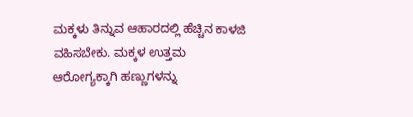ಮಕ್ಕಳು ತಿನ್ನುವ ಆಹಾರದಲ್ಲಿ ಹೆಚ್ಚಿನ ಕಾಳಜಿ ವಹಿಸಬೇಕು. ಮಕ್ಕಳ ಉತ್ತಮ ಆರೋಗ್ಯಕ್ಕಾಗಿ ಹಣ್ಣುಗಳನ್ನು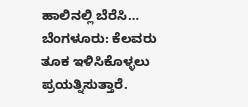ಹಾಲಿನಲ್ಲಿ ಬೆರೆಸಿ…
ಬೆಂಗಳೂರು: ಕೆಲವರು ತೂಕ ಇಳಿಸಿಕೊಳ್ಳಲು ಪ್ರಯತ್ನಿಸುತ್ತಾರೆ.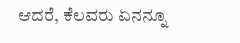ಆದರೆ, ಕೆಲವರು ಏನನ್ನೂ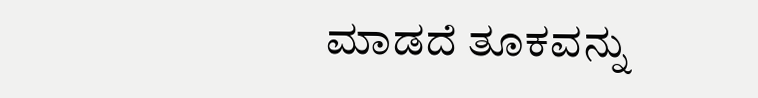ಮಾಡದೆ ತೂಕವನ್ನು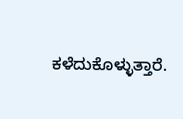ಕಳೆದುಕೊಳ್ಳುತ್ತಾರೆ.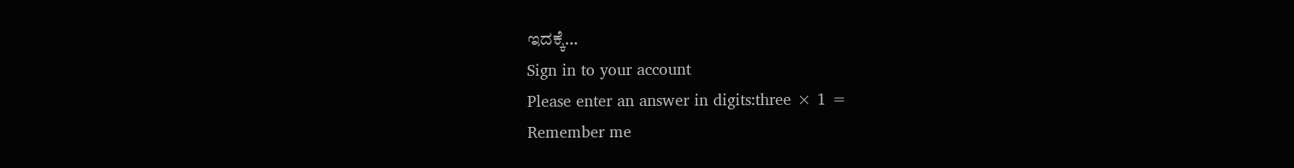ಇದಕ್ಕೆ…
Sign in to your account
Please enter an answer in digits:three × 1 =
Remember me